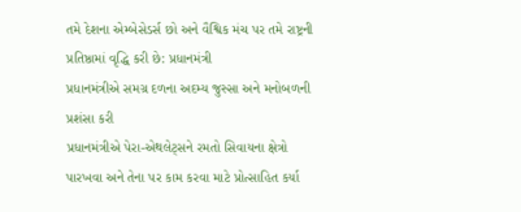તમે દેશના એમ્બેસેડર્સ છો અને વૈશ્વિક મંચ પર તમે રાષ્ટ્રની પ્રતિષ્ઠામાં વૃદ્ધિ કરી છે: પ્રધાનમંત્રી
પ્રધાનમંત્રીએ સમગ્ર દળના અદમ્ય જુસ્સા અને મનોબળની પ્રશંસા કરી
પ્રધાનમંત્રીએ પેરા-એથલેટ્સને રમતો સિવાયના ક્ષેત્રો પારખવા અને તેના પર કામ કરવા માટે પ્રોત્સાહિત કર્યા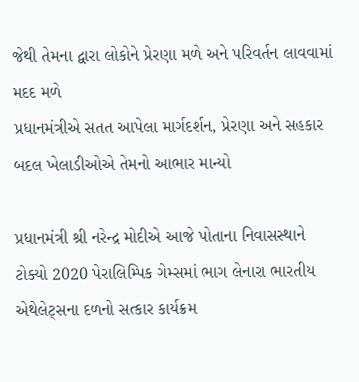જેથી તેમના દ્વારા લોકોને પ્રેરણા મળે અને પરિવર્તન લાવવામાં મદદ મળે
પ્રધાનમંત્રીએ સતત આપેલા માર્ગદર્શન, પ્રેરણા અને સહકાર બદલ ખેલાડીઓએ તેમનો આભાર માન્યો

પ્રધાનમંત્રી શ્રી નરેન્દ્ર મોદીએ આજે પોતાના નિવાસસ્થાને ટોક્યો 2020 પેરાલિમ્પિક ગેમ્સમાં ભાગ લેનારા ભારતીય એથેલેટ્સના દળનો સત્કાર કાર્યક્રમ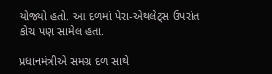યોજ્યો હતો. આ દળમાં પેરા-એથલેટ્સ ઉપરાંત કોચ પણ સામેલ હતા.

પ્રધાનમંત્રીએ સમગ્ર દળ સાથે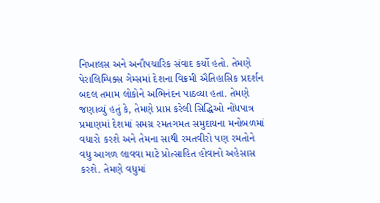નિખાલસ અને અનૌપચારિક સંવાદ કર્યો હતો. તેમણે પેરાલિમ્પિક્સ ગેમ્સમાં દેશના વિક્રમી ઐતિહાસિક પ્રદર્શન બદલ તમામ લોકોને અભિનંદન પાઠવ્યા હતા. તેમણે જણાવ્યું હતું કે, તેમણે પ્રાપ્ત કરેલી સિદ્ધિઓ નોંધપાત્ર પ્રમાણમાં દેશમાં સમગ્ર રમતગમત સમુદાયના મનોબળમાં વધારો કરશે અને તેમના સાથી રમતવીરો પણ રમતોને વધુ આગળ લાવવા માટે પ્રોત્સાહિત હોવાનો અહેસાસ કરશે. તેમણે વધુમાં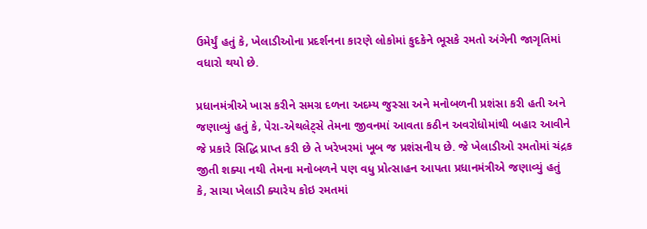ઉમેર્યું હતું કે, ખેલાડીઓના પ્રદર્શનના કારણે લોકોમાં કુદકેને ભૂસકે રમતો અંગેની જાગૃતિમાં વધારો થયો છે.

પ્રધાનમંત્રીએ ખાસ કરીને સમગ્ર દળના અદમ્ય જુસ્સા અને મનોબળની પ્રશંસા કરી હતી અને જણાવ્યું હતું કે, પેરા-એથલેટ્સે તેમના જીવનમાં આવતા કઠીન અવરોધોમાંથી બહાર આવીને જે પ્રકારે સિદ્ધિ પ્રાપ્ત કરી છે તે ખરેખરમાં ખૂબ જ પ્રશંસનીય છે. જે ખેલાડીઓ રમતોમાં ચંદ્રક જીતી શક્યા નથી તેમના મનોબળને પણ વધુ પ્રોત્સાહન આપતા પ્રધાનમંત્રીએ જણાવ્યું હતું કે, સાચા ખેલાડી ક્યારેય કોઇ રમતમાં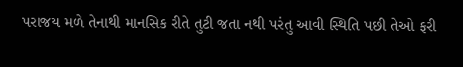પરાજય મળે તેનાથી માનસિક રીતે તુટી જતા નથી પરંતુ આવી સ્થિતિ પછી તેઓ ફરી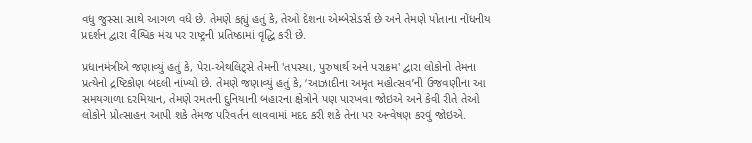વધુ જુસ્સા સાથે આગળ વધે છે. તેમણે કહ્યું હતું કે, તેઓ દેશના એમ્બેસેડર્સ છે અને તેમણે પોતાના નોંધનીય પ્રદર્શન દ્વારા વૈશ્વિક મંચ પર રાષ્ટ્રની પ્રતિષ્ઠામાં વૃદ્ધિ કરી છે.

પ્રધાનમંત્રીએ જણાવ્યું હતું કે, પેરા-એથલિટ્સે તેમની 'તપસ્યા, પુરુષાર્થ અને પરાક્રમ' દ્વારા લોકોનો તેમના પ્રત્યેનો દ્રષ્ટિકોણ બદલી નાંખ્યો છે. તેમણે જણાવ્યું હતું કે, ‘આઝાદીના અમૃત મહોત્સવ’ની ઉજવણીના આ સમયગાળા દરમિયાન, તેમણે રમતની દુનિયાની બહારના ક્ષેત્રોને પણ પારખવા જોઇએ અને કેવી રીતે તેઓ લોકોને પ્રોત્સાહન આપી શકે તેમજ પરિવર્તન લાવવામાં મદદ કરી શકે તેના પર અન્વેષણ કરવું જોઇએ.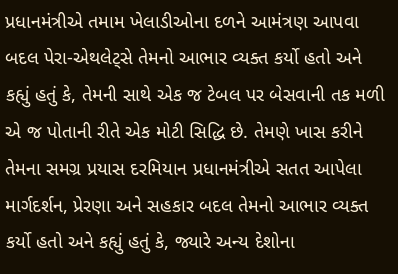પ્રધાનમંત્રીએ તમામ ખેલાડીઓના દળને આમંત્રણ આપવા બદલ પેરા-એથલેટ્સે તેમનો આભાર વ્યક્ત કર્યો હતો અને કહ્યું હતું કે, તેમની સાથે એક જ ટેબલ પર બેસવાની તક મળી એ જ પોતાની રીતે એક મોટી સિદ્ધિ છે. તેમણે ખાસ કરીને તેમના સમગ્ર પ્રયાસ દરમિયાન પ્રધાનમંત્રીએ સતત આપેલા માર્ગદર્શન, પ્રેરણા અને સહકાર બદલ તેમનો આભાર વ્યક્ત કર્યો હતો અને કહ્યું હતું કે, જ્યારે અન્ય દેશોના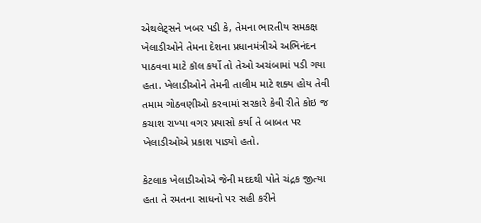એથલેટ્સને ખબર પડી કે, તેમના ભારતીય સમકક્ષ ખેલાડીઓને તેમના દેશના પ્રધાનમંત્રીએ અભિનંદન પાઠવવા માટે કૉલ કર્યો તો તેઓ અચંબામાં પડી ગયા હતા. ખેલાડીઓને તેમની તાલીમ માટે શક્ય હોય તેવી તમામ ગોઠવણીઓ કરવામાં સરકારે કેવી રીતે કોઇ જ કચાશ રાખ્યા વગર પ્રયાસો કર્યા તે બાબત પર ખેલાડીઓએ પ્રકાશ પાડ્યો હતો.

કેટલાક ખેલાડીઓએ જેની મદદથી પોતે ચંદ્રક જીત્યા હતા તે રમતના સાધનો પર સહી કરીને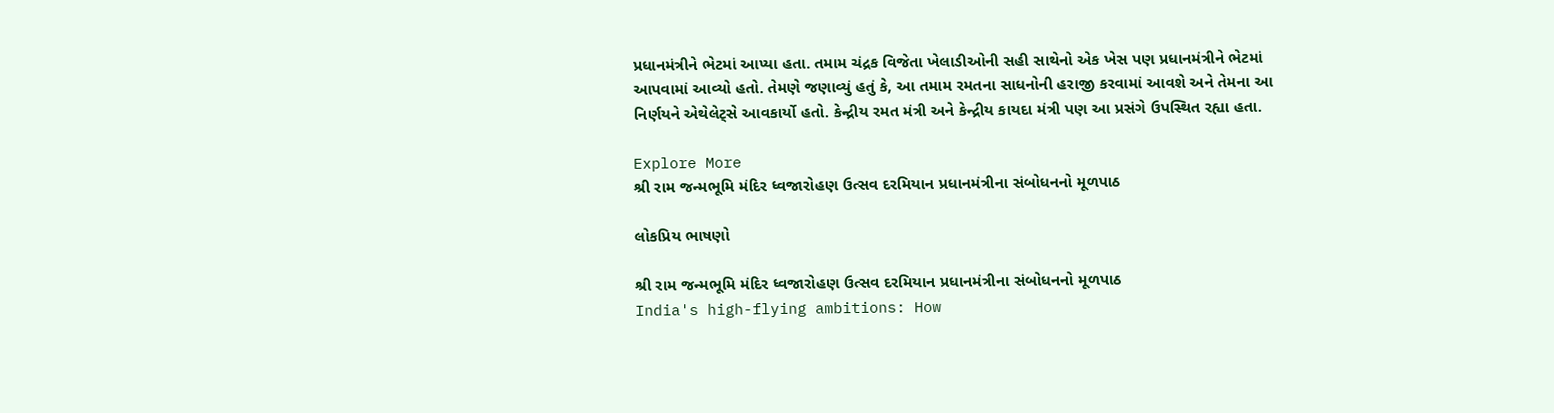પ્રધાનમંત્રીને ભેટમાં આપ્યા હતા. તમામ ચંદ્રક વિજેતા ખેલાડીઓની સહી સાથેનો એક ખેસ પણ પ્રધાનમંત્રીને ભેટમાં આપવામાં આવ્યો હતો. તેમણે જણાવ્યું હતું કે, આ તમામ રમતના સાધનોની હરાજી કરવામાં આવશે અને તેમના આ નિર્ણયને એથેલેટ્સે આવકાર્યો હતો. કેન્દ્રીય રમત મંત્રી અને કેન્દ્રીય કાયદા મંત્રી પણ આ પ્રસંગે ઉપસ્થિત રહ્યા હતા.

Explore More
શ્રી રામ જન્મભૂમિ મંદિર ધ્વજારોહણ ઉત્સવ દરમિયાન પ્રધાનમંત્રીના સંબોધનનો મૂળપાઠ

લોકપ્રિય ભાષણો

શ્રી રામ જન્મભૂમિ મંદિર ધ્વજારોહણ ઉત્સવ દરમિયાન પ્રધાનમંત્રીના સંબોધનનો મૂળપાઠ
India's high-flying ambitions: How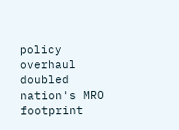policy overhaul doubled nation's MRO footprint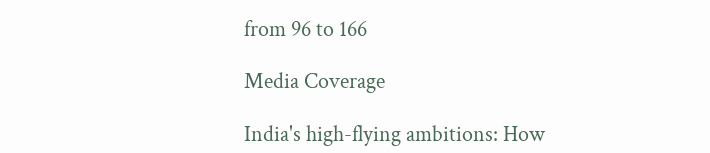from 96 to 166

Media Coverage

India's high-flying ambitions: How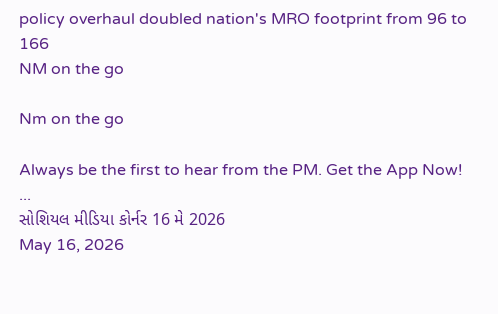policy overhaul doubled nation's MRO footprint from 96 to 166
NM on the go

Nm on the go

Always be the first to hear from the PM. Get the App Now!
...
સોશિયલ મીડિયા કોર્નર 16 મે 2026
May 16, 2026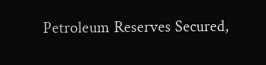Petroleum Reserves Secured,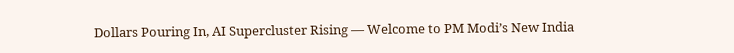Dollars Pouring In, AI Supercluster Rising — Welcome to PM Modi’s New India